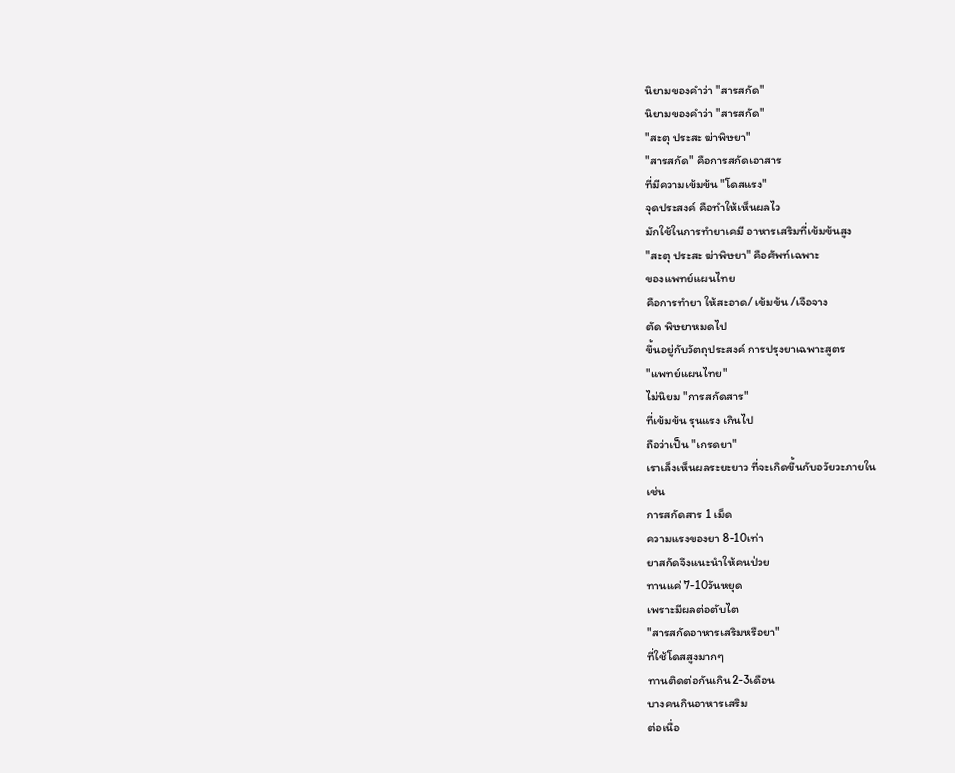นิยามของคำว่า "สารสกัด"
นิยามของคำว่า "สารสกัด"
"สะตุ ประสะ ฆ่าพิษยา"
"สารสกัด" คือการสกัดเอาสาร
ที่มีความเข้มข้น "โดสแรง"
จุดประสงค์ คือทำให้เห็นผลไว
มักใช้ในการทำยาเคมี อาหารเสริมที่เข้มข้นสูง
"สะตุ ประสะ ฆ่าพิษยา" คือศัพท์เฉพาะ
ของแพทย์แผนไทย
คือการทำยา ให้สะอาด/ เข้มข้น /เจือจาง
ตัด พิษยาหมดไป
ขึ้นอยู่กับวัตถุประสงค์ การปรุงยาเฉพาะสูตร
"แพทย์แผนไทย"
ไม่นิยม "การสกัดสาร"
ที่เข้มข้น รุนแรง เกินไป
ถือว่าเป็น "เกรดยา"
เราเล็งเห็นผลระยะยาว ที่จะเกิดขึ้นกับอวัยวะภายใน
เช่น
การสกัดสาร 1 เม็ด
ความแรงของยา 8-10เท่า
ยาสกัดจึงแนะนำให้คนป่วย
ทานแค่ 7-10วันหยุด
เพราะมีผลต่อตับไต
"สารสกัดอาหารเสริมหรือยา"
ที่ใช้โดสสูงมากๆ
ทานติดต่อกันเกิน2-3เดือน
บางคนกินอาหารเสริม
ต่อเนื่อ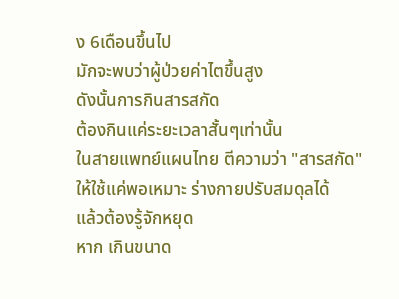ง 6เดือนขึ้นไป
มักจะพบว่าผู้ป่วยค่าไตขึ้นสูง
ดังนั้นการกินสารสกัด
ต้องกินแค่ระยะเวลาสั้นๆเท่านั้น
ในสายแพทย์แผนไทย ตีความว่า "สารสกัด"
ให้ใช้แค่พอเหมาะ ร่างกายปรับสมดุลได้
แล้วต้องรู้จักหยุด
หาก เกินขนาด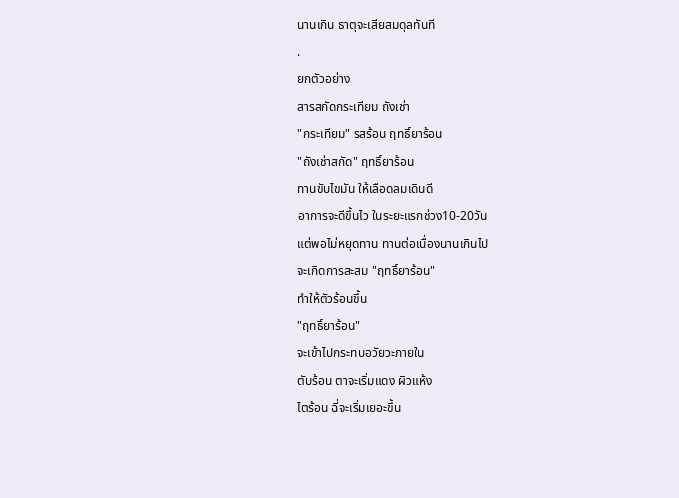นานเกิน ธาตุจะเสียสมดุลทันที
.
ยกตัวอย่าง
สารสกัดกระเทียม ถังเช่า
"กระเทียม" รสร้อน ฤทธิ์ยาร้อน
"ถังเช่าสกัด" ฤทธิ์ยาร้อน
ทานขับไขมัน ให้เลือดลมเดินดี
อาการจะดีขึ้นไว ในระยะแรกช่วง10-20วัน
แต่พอไม่หยุดทาน ทานต่อเนื่องนานเกินไป
จะเกิดการสะสม "ฤทธิ์ยาร้อน"
ทำให้ตัวร้อนขึ้น
"ฤทธิ์ยาร้อน"
จะเข้าไปกระทบอวัยวะภายใน
ตับร้อน ตาจะเริ่มแดง ผิวแห้ง
ไตร้อน ฉี่จะเริ่มเยอะขึ้น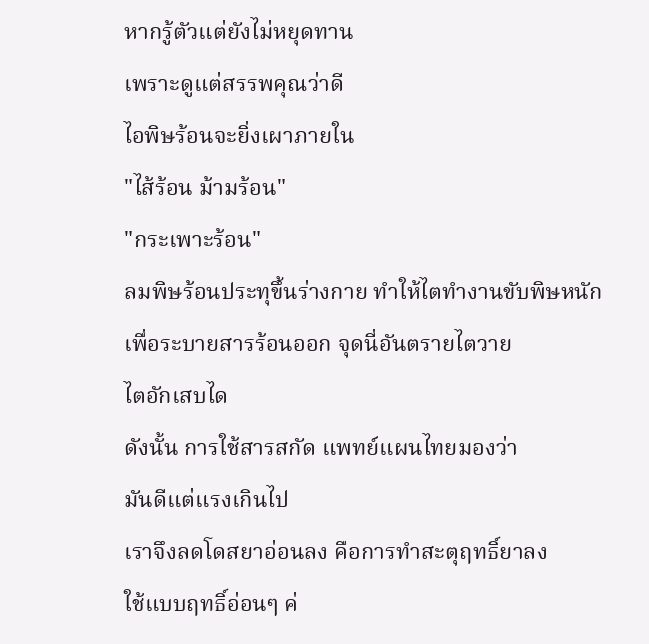หากรู้ตัวแต่ยังไม่หยุดทาน
เพราะดูแต่สรรพคุณว่าดี
ไอพิษร้อนจะยิ่งเผาภายใน
"ไส้ร้อน ม้ามร้อน"
"กระเพาะร้อน"
ลมพิษร้อนประทุขึ้นร่างกาย ทำให้ไตทำงานขับพิษหนัก
เพื่อระบายสารร้อนออก จุดนี่อันตรายไตวาย
ไตอักเสบได
ดังนั้น การใช้สารสกัด แพทย์แผนไทยมองว่า
มันดีแต่แรงเกินไป
เราจึงลดโดสยาอ่อนลง คือการทำสะตุฤทธิ์ยาลง
ใช้แบบฤทธิ์อ่อนๆ ค่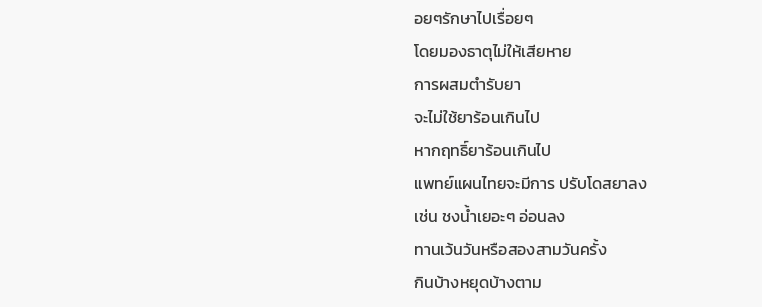อยๆรักษาไปเรื่อยๆ
โดยมองธาตุไม่ให้เสียหาย
การผสมตำรับยา
จะไม่ใช้ยาร้อนเกินไป
หากฤทธิ์ยาร้อนเกินไป
แพทย์แผนไทยจะมีการ ปรับโดสยาลง
เช่น ชงน้ำเยอะๆ อ่อนลง
ทานเว้นวันหรือสองสามวันครั้ง
กินบ้างหยุดบ้างตาม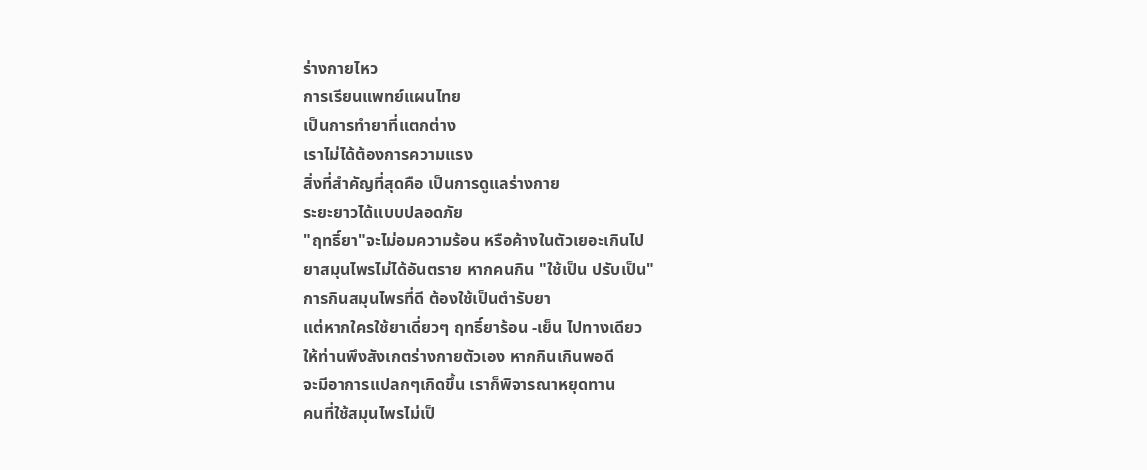ร่างกายไหว
การเรียนแพทย์แผนไทย
เป็นการทำยาที่แตกต่าง
เราไม่ได้ต้องการความแรง
สิ่งที่สำคัญที่สุดคือ เป็นการดูแลร่างกาย
ระยะยาวได้แบบปลอดภัย
"ฤทธิ์ยา"จะไม่อมความร้อน หรือค้างในตัวเยอะเกินไป
ยาสมุนไพรไม่ได้อันตราย หากคนกิน "ใช้เป็น ปรับเป็น"
การกินสมุนไพรที่ดี ต้องใช้เป็นตำรับยา
แต่หากใครใช้ยาเดี่ยวๆ ฤทธิ์ยาร้อน -เย็น ไปทางเดียว
ให้ท่านพึงสังเกตร่างกายตัวเอง หากกินเกินพอดี
จะมีอาการแปลกๆเกิดขึ้น เราก็พิจารณาหยุดทาน
คนที่ใช้สมุนไพรไม่เป็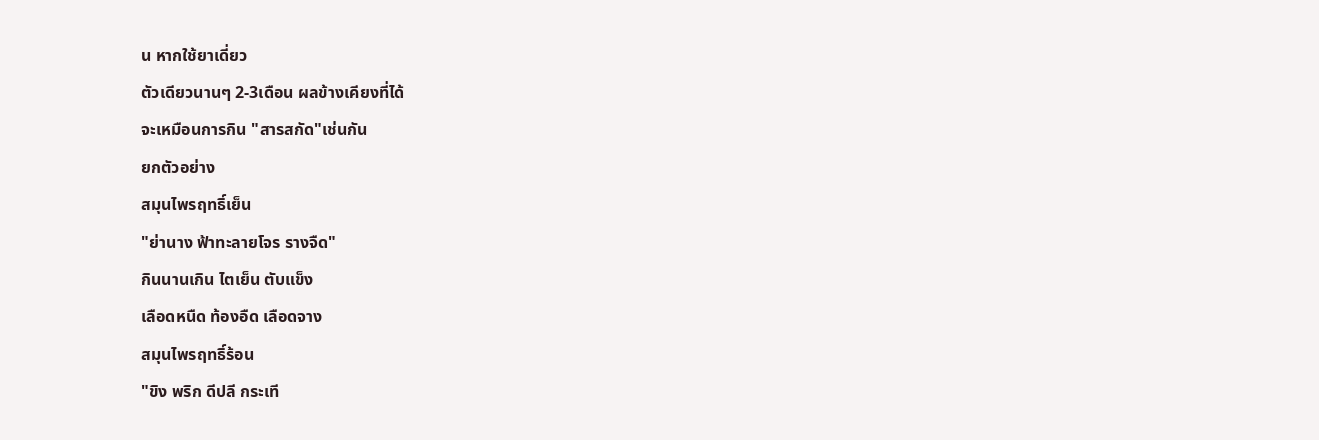น หากใช้ยาเดี่ยว
ตัวเดียวนานๆ 2-3เดือน ผลข้างเคียงที่ได้
จะเหมือนการกิน "สารสกัด"เช่นกัน
ยกตัวอย่าง
สมุนไพรฤทธิ์เย็น
"ย่านาง ฟ้าทะลายโจร รางจืด"
กินนานเกิน ไตเย็น ตับแข็ง
เลือดหนืด ท้องอืด เลือดจาง
สมุนไพรฤทธิ์ร้อน
"ขิง พริก ดีปลี กระเที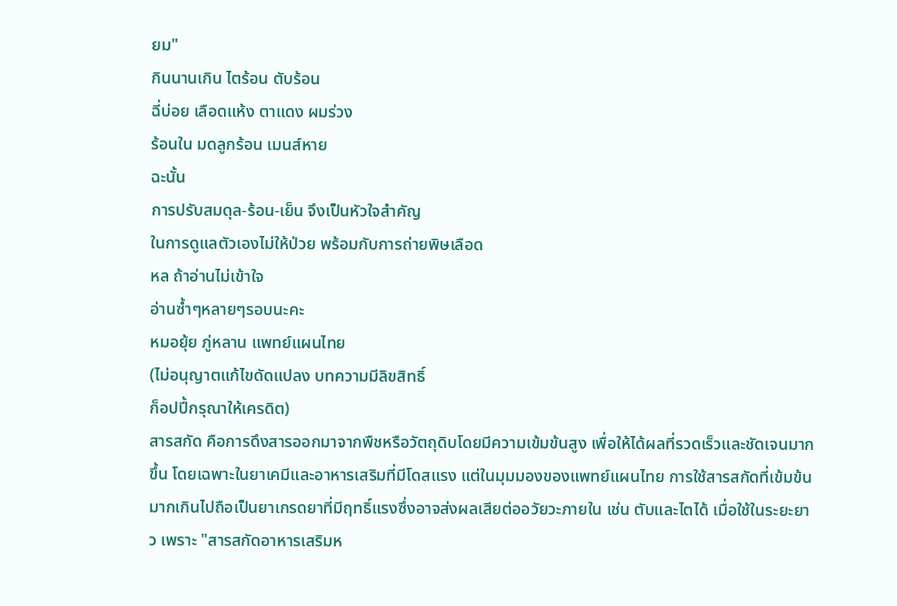ยม"
กินนานเกิน ไตร้อน ตับร้อน
ฉี่บ่อย เลือดแห้ง ตาแดง ผมร่วง
ร้อนใน มดลูกร้อน เมนส์หาย
ฉะนั้น
การปรับสมดุล-ร้อน-เย็น จึงเป็นหัวใจสำคัญ
ในการดูแลตัวเองไม่ให้ป่วย พร้อมกับการถ่ายพิษเลือด
หล ถ้าอ่านไม่เข้าใจ
อ่านซ้ำๆหลายๆรอบนะคะ
หมอยุ้ย ภู่หลาน แพทย์แผนไทย
(ไม่อนุญาตแก้ไขดัดแปลง บทความมีลิขสิทธิ์
ก็อปปี้กรุณาให้เครดิต)
สารสกัด คือการดึงสารออกมาจากพืชหรือวัตถุดิบโดยมีความเข้มข้นสูง เพื่อให้ได้ผลที่รวดเร็วและชัดเจนมากขึ้น โดยเฉพาะในยาเคมีและอาหารเสริมที่มีโดสแรง แต่ในมุมมองของแพทย์แผนไทย การใช้สารสกัดที่เข้มข้นมากเกินไปถือเป็นยาเกรดยาที่มีฤทธิ์แรงซึ่งอาจส่งผลเสียต่ออวัยวะภายใน เช่น ตับและไตได้ เมื่อใช้ในระยะยาว เพราะ "สารสกัดอาหารเสริมห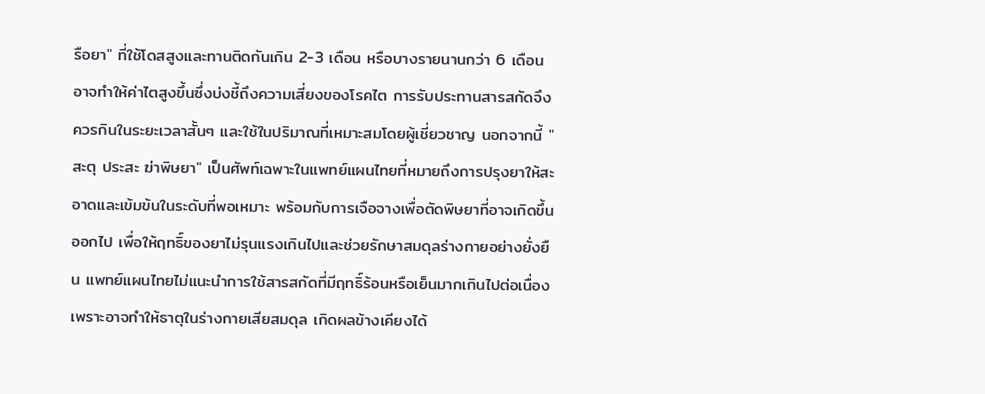รือยา" ที่ใช้โดสสูงและทานติดกันเกิน 2-3 เดือน หรือบางรายนานกว่า 6 เดือน อาจทำให้ค่าไตสูงขึ้นซึ่งบ่งชี้ถึงความเสี่ยงของโรคไต การรับประทานสารสกัดจึงควรกินในระยะเวลาสั้นๆ และใช้ในปริมาณที่เหมาะสมโดยผู้เชี่ยวชาญ นอกจากนี้ "สะตุ ประสะ ฆ่าพิษยา" เป็นศัพท์เฉพาะในแพทย์แผนไทยที่หมายถึงการปรุงยาให้สะอาดและเข้มข้นในระดับที่พอเหมาะ พร้อมกับการเจือจางเพื่อตัดพิษยาที่อาจเกิดขึ้นออกไป เพื่อให้ฤทธิ์ของยาไม่รุนแรงเกินไปและช่วยรักษาสมดุลร่างกายอย่างยั่งยืน แพทย์แผนไทยไม่แนะนำการใช้สารสกัดที่มีฤทธิ์ร้อนหรือเย็นมากเกินไปต่อเนื่อง เพราะอาจทำให้ธาตุในร่างกายเสียสมดุล เกิดผลข้างเคียงได้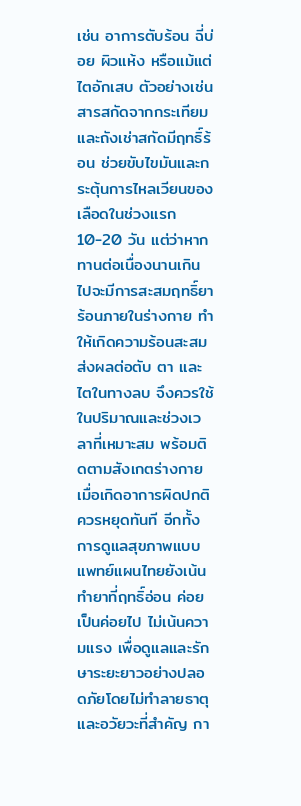เช่น อาการตับร้อน ฉี่บ่อย ผิวแห้ง หรือแม้แต่ไตอักเสบ ตัวอย่างเช่น สารสกัดจากกระเทียมและถังเช่าสกัดมีฤทธิ์ร้อน ช่วยขับไขมันและกระตุ้นการไหลเวียนของเลือดในช่วงแรก 10-20 วัน แต่ว่าหากทานต่อเนื่องนานเกินไปจะมีการสะสมฤทธิ์ยาร้อนภายในร่างกาย ทำให้เกิดความร้อนสะสม ส่งผลต่อตับ ตา และไตในทางลบ จึงควรใช้ในปริมาณและช่วงเวลาที่เหมาะสม พร้อมติดตามสังเกตร่างกาย เมื่อเกิดอาการผิดปกติควรหยุดทันที อีกทั้งการดูแลสุขภาพแบบแพทย์แผนไทยยังเน้นทำยาที่ฤทธิ์อ่อน ค่อยเป็นค่อยไป ไม่เน้นความแรง เพื่อดูแลและรักษาระยะยาวอย่างปลอดภัยโดยไม่ทำลายธาตุและอวัยวะที่สำคัญ กา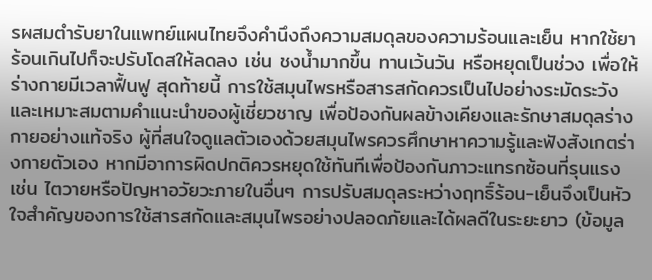รผสมตำรับยาในแพทย์แผนไทยจึงคำนึงถึงความสมดุลของความร้อนและเย็น หากใช้ยาร้อนเกินไปก็จะปรับโดสให้ลดลง เช่น ชงน้ำมากขึ้น ทานเว้นวัน หรือหยุดเป็นช่วง เพื่อให้ร่างกายมีเวลาฟื้นฟู สุดท้ายนี้ การใช้สมุนไพรหรือสารสกัดควรเป็นไปอย่างระมัดระวังและเหมาะสมตามคำแนะนำของผู้เชี่ยวชาญ เพื่อป้องกันผลข้างเคียงและรักษาสมดุลร่างกายอย่างแท้จริง ผู้ที่สนใจดูแลตัวเองด้วยสมุนไพรควรศึกษาหาความรู้และฟังสังเกตร่างกายตัวเอง หากมีอาการผิดปกติควรหยุดใช้ทันทีเพื่อป้องกันภาวะแทรกซ้อนที่รุนแรง เช่น ไตวายหรือปัญหาอวัยวะภายในอื่นๆ การปรับสมดุลระหว่างฤทธิ์ร้อน-เย็นจึงเป็นหัวใจสำคัญของการใช้สารสกัดและสมุนไพรอย่างปลอดภัยและได้ผลดีในระยะยาว (ข้อมูล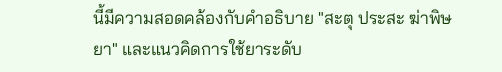นี้มีความสอดคล้องกับคำอธิบาย "สะตุ ประสะ ฆ่าพิษยา" และแนวคิดการใช้ยาระดับ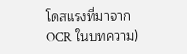โดสแรงที่มาจาก OCR ในบทความ)